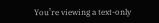You’re viewing a text-only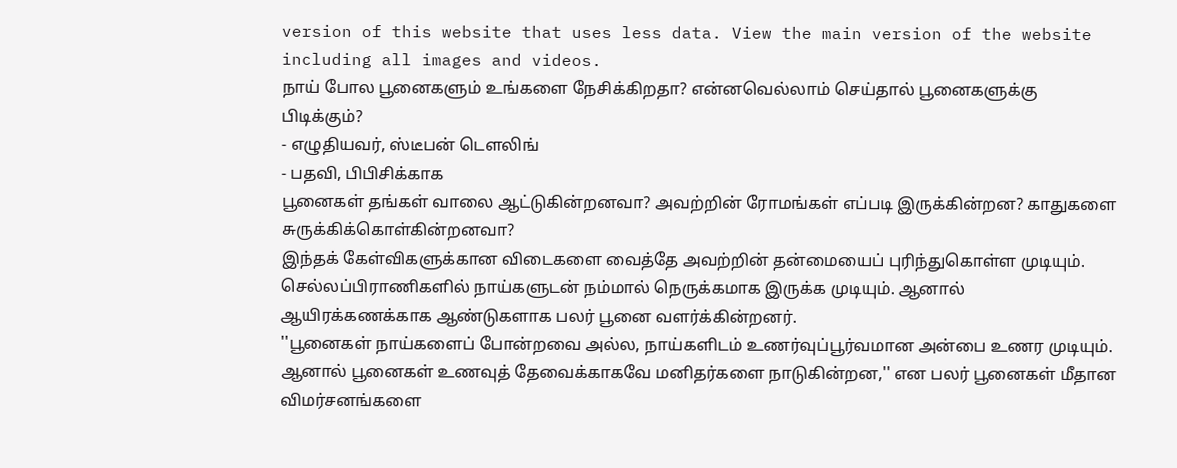version of this website that uses less data. View the main version of the website including all images and videos.
நாய் போல பூனைகளும் உங்களை நேசிக்கிறதா? என்னவெல்லாம் செய்தால் பூனைகளுக்கு பிடிக்கும்?
- எழுதியவர், ஸ்டீபன் டௌலிங்
- பதவி, பிபிசிக்காக
பூனைகள் தங்கள் வாலை ஆட்டுகின்றனவா? அவற்றின் ரோமங்கள் எப்படி இருக்கின்றன? காதுகளை சுருக்கிக்கொள்கின்றனவா?
இந்தக் கேள்விகளுக்கான விடைகளை வைத்தே அவற்றின் தன்மையைப் புரிந்துகொள்ள முடியும்.
செல்லப்பிராணிகளில் நாய்களுடன் நம்மால் நெருக்கமாக இருக்க முடியும். ஆனால் ஆயிரக்கணக்காக ஆண்டுகளாக பலர் பூனை வளர்க்கின்றனர்.
''பூனைகள் நாய்களைப் போன்றவை அல்ல, நாய்களிடம் உணர்வுப்பூர்வமான அன்பை உணர முடியும். ஆனால் பூனைகள் உணவுத் தேவைக்காகவே மனிதர்களை நாடுகின்றன,'' என பலர் பூனைகள் மீதான விமர்சனங்களை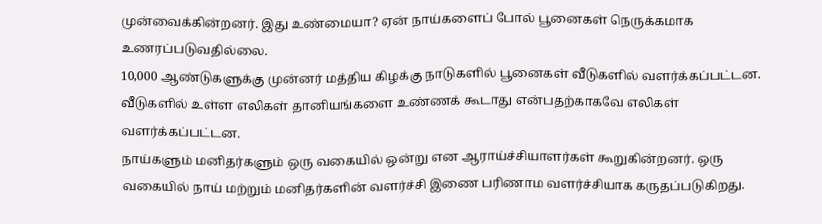முன்வைக்கின்றனர். இது உண்மையா? ஏன் நாய்களைப் போல் பூனைகள் நெருக்கமாக உணரப்படுவதில்லை.
10,000 ஆண்டுகளுக்கு முன்னர் மத்திய கிழக்கு நாடுகளில் பூனைகள் வீடுகளில் வளர்க்கப்பட்டன. வீடுகளில் உள்ள எலிகள் தானியங்களை உண்ணக் கூடாது என்பதற்காகவே எலிகள் வளர்க்கப்பட்டன.
நாய்களும் மனிதர்களும் ஒரு வகையில் ஒன்று என ஆராய்ச்சியாளர்கள் கூறுகின்றனர். ஒரு வகையில் நாய் மற்றும் மனிதர்களின் வளர்ச்சி இணை பரிணாம வளர்ச்சியாக கருதப்படுகிறது.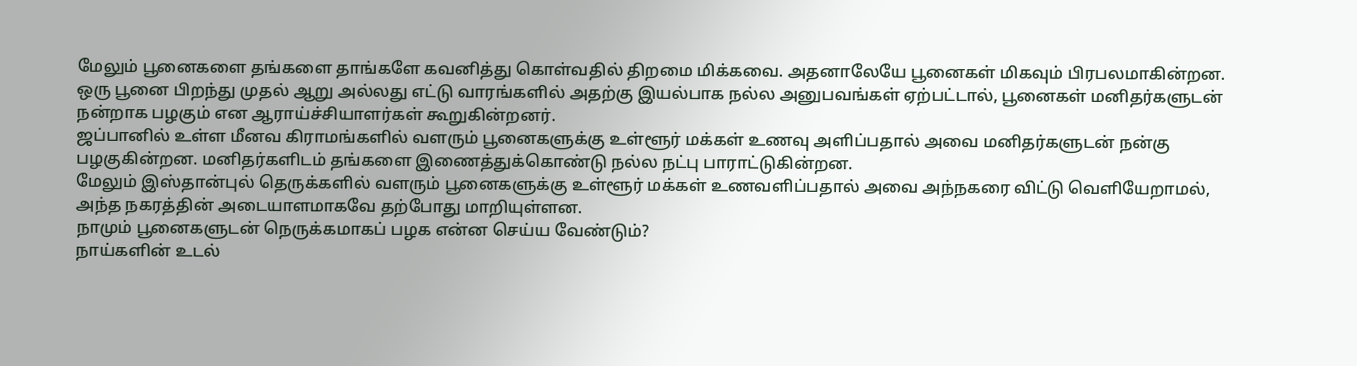மேலும் பூனைகளை தங்களை தாங்களே கவனித்து கொள்வதில் திறமை மிக்கவை. அதனாலேயே பூனைகள் மிகவும் பிரபலமாகின்றன.
ஒரு பூனை பிறந்து முதல் ஆறு அல்லது எட்டு வாரங்களில் அதற்கு இயல்பாக நல்ல அனுபவங்கள் ஏற்பட்டால், பூனைகள் மனிதர்களுடன் நன்றாக பழகும் என ஆராய்ச்சியாளர்கள் கூறுகின்றனர்.
ஜப்பானில் உள்ள மீனவ கிராமங்களில் வளரும் பூனைகளுக்கு உள்ளூர் மக்கள் உணவு அளிப்பதால் அவை மனிதர்களுடன் நன்கு பழகுகின்றன. மனிதர்களிடம் தங்களை இணைத்துக்கொண்டு நல்ல நட்பு பாராட்டுகின்றன.
மேலும் இஸ்தான்புல் தெருக்களில் வளரும் பூனைகளுக்கு உள்ளூர் மக்கள் உணவளிப்பதால் அவை அந்நகரை விட்டு வெளியேறாமல், அந்த நகரத்தின் அடையாளமாகவே தற்போது மாறியுள்ளன.
நாமும் பூனைகளுடன் நெருக்கமாகப் பழக என்ன செய்ய வேண்டும்?
நாய்களின் உடல்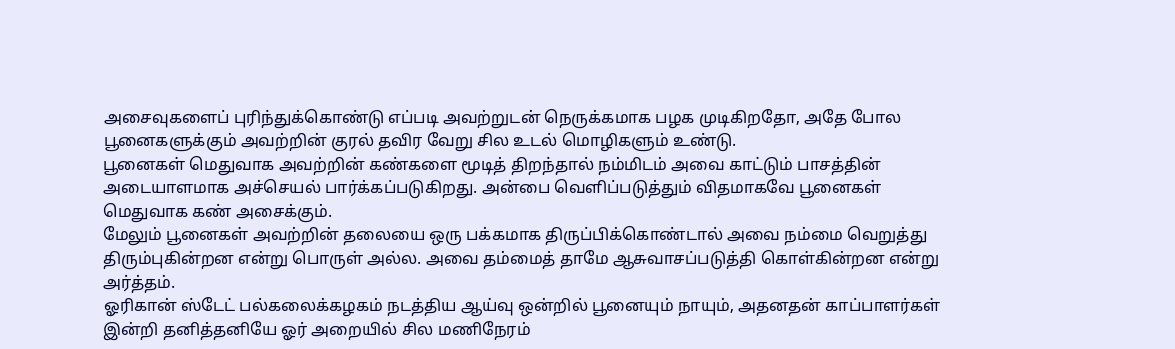அசைவுகளைப் புரிந்துக்கொண்டு எப்படி அவற்றுடன் நெருக்கமாக பழக முடிகிறதோ, அதே போல பூனைகளுக்கும் அவற்றின் குரல் தவிர வேறு சில உடல் மொழிகளும் உண்டு.
பூனைகள் மெதுவாக அவற்றின் கண்களை மூடித் திறந்தால் நம்மிடம் அவை காட்டும் பாசத்தின் அடையாளமாக அச்செயல் பார்க்கப்படுகிறது. அன்பை வெளிப்படுத்தும் விதமாகவே பூனைகள் மெதுவாக கண் அசைக்கும்.
மேலும் பூனைகள் அவற்றின் தலையை ஒரு பக்கமாக திருப்பிக்கொண்டால் அவை நம்மை வெறுத்து திரும்புகின்றன என்று பொருள் அல்ல. அவை தம்மைத் தாமே ஆசுவாசப்படுத்தி கொள்கின்றன என்று அர்த்தம்.
ஓரிகான் ஸ்டேட் பல்கலைக்கழகம் நடத்திய ஆய்வு ஒன்றில் பூனையும் நாயும், அதனதன் காப்பாளர்கள் இன்றி தனித்தனியே ஓர் அறையில் சில மணிநேரம்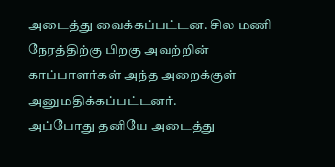அடைத்து வைக்கப்பட்டன. சில மணி நேரத்திற்கு பிறகு அவற்றின் காப்பாளர்கள் அந்த அறைக்குள் அனுமதிக்கப்பட்டனர்.
அப்போது தனியே அடைத்து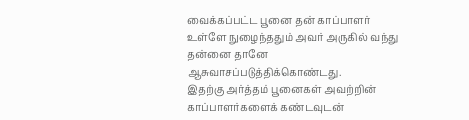வைக்கப்பட்ட பூனை தன் காப்பாளர் உள்ளே நுழைந்ததும் அவர் அருகில் வந்து தன்னை தானே ஆசுவாசப்படுத்திக்கொண்டது.
இதற்கு அர்த்தம் பூனைகள் அவற்றின் காப்பாளர்களைக் கண்டவுடன்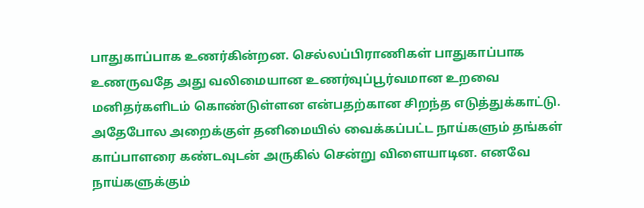பாதுகாப்பாக உணர்கின்றன. செல்லப்பிராணிகள் பாதுகாப்பாக உணருவதே அது வலிமையான உணர்வுப்பூர்வமான உறவை மனிதர்களிடம் கொண்டுள்ளன என்பதற்கான சிறந்த எடுத்துக்காட்டு.
அதேபோல அறைக்குள் தனிமையில் வைக்கப்பட்ட நாய்களும் தங்கள் காப்பாளரை கண்டவுடன் அருகில் சென்று விளையாடின. எனவே நாய்களுக்கும்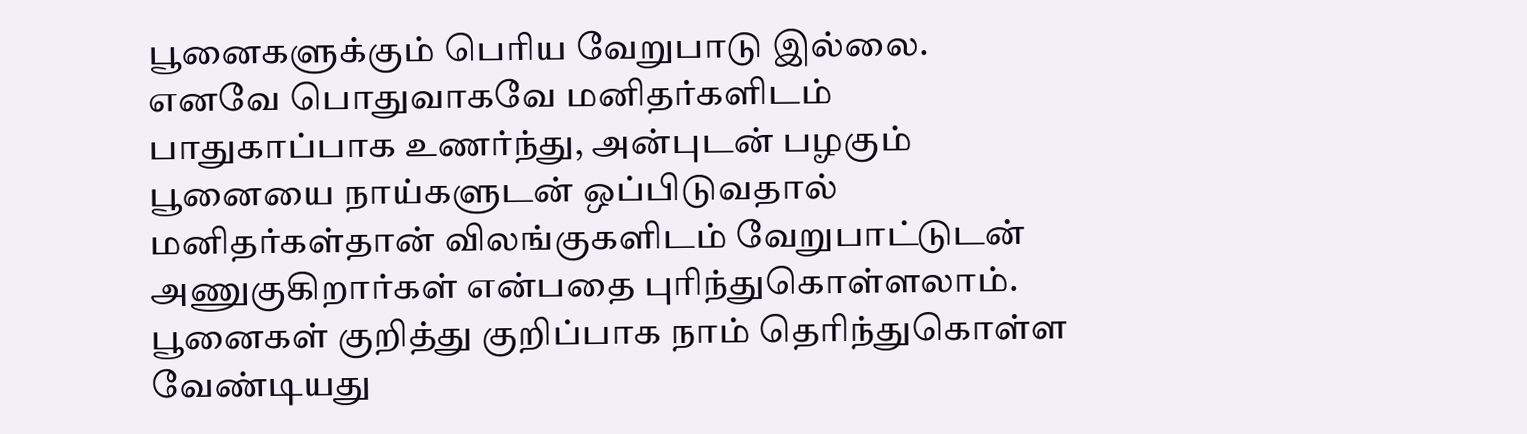பூனைகளுக்கும் பெரிய வேறுபாடு இல்லை.
எனவே பொதுவாகவே மனிதர்களிடம் பாதுகாப்பாக உணர்ந்து, அன்புடன் பழகும் பூனையை நாய்களுடன் ஒப்பிடுவதால் மனிதர்கள்தான் விலங்குகளிடம் வேறுபாட்டுடன் அணுகுகிறார்கள் என்பதை புரிந்துகொள்ளலாம்.
பூனைகள் குறித்து குறிப்பாக நாம் தெரிந்துகொள்ள வேண்டியது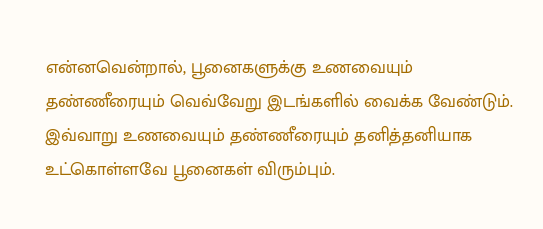என்னவென்றால், பூனைகளுக்கு உணவையும் தண்ணீரையும் வெவ்வேறு இடங்களில் வைக்க வேண்டும். இவ்வாறு உணவையும் தண்ணீரையும் தனித்தனியாக உட்கொள்ளவே பூனைகள் விரும்பும்.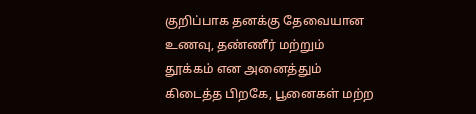குறிப்பாக தனக்கு தேவையான உணவு, தண்ணீர் மற்றும் தூக்கம் என அனைத்தும் கிடைத்த பிறகே, பூனைகள் மற்ற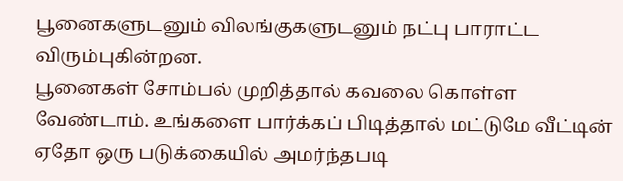பூனைகளுடனும் விலங்குகளுடனும் நட்பு பாராட்ட விரும்புகின்றன.
பூனைகள் சோம்பல் முறித்தால் கவலை கொள்ள வேண்டாம். உங்களை பார்க்கப் பிடித்தால் மட்டுமே வீட்டின் ஏதோ ஒரு படுக்கையில் அமர்ந்தபடி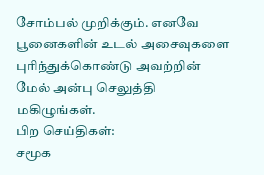சோம்பல் முறிக்கும். எனவே பூனைகளின் உடல் அசைவுகளை புரிந்துக்கொண்டு அவற்றின் மேல் அன்பு செலுத்தி மகிழுங்கள்.
பிற செய்திகள்:
சமூக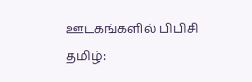ஊடகங்களில் பிபிசி தமிழ்: